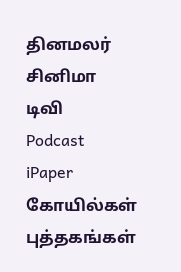தினமலர்
சினிமா
டிவி
Podcast
iPaper
கோயில்கள்
புத்தகங்கள்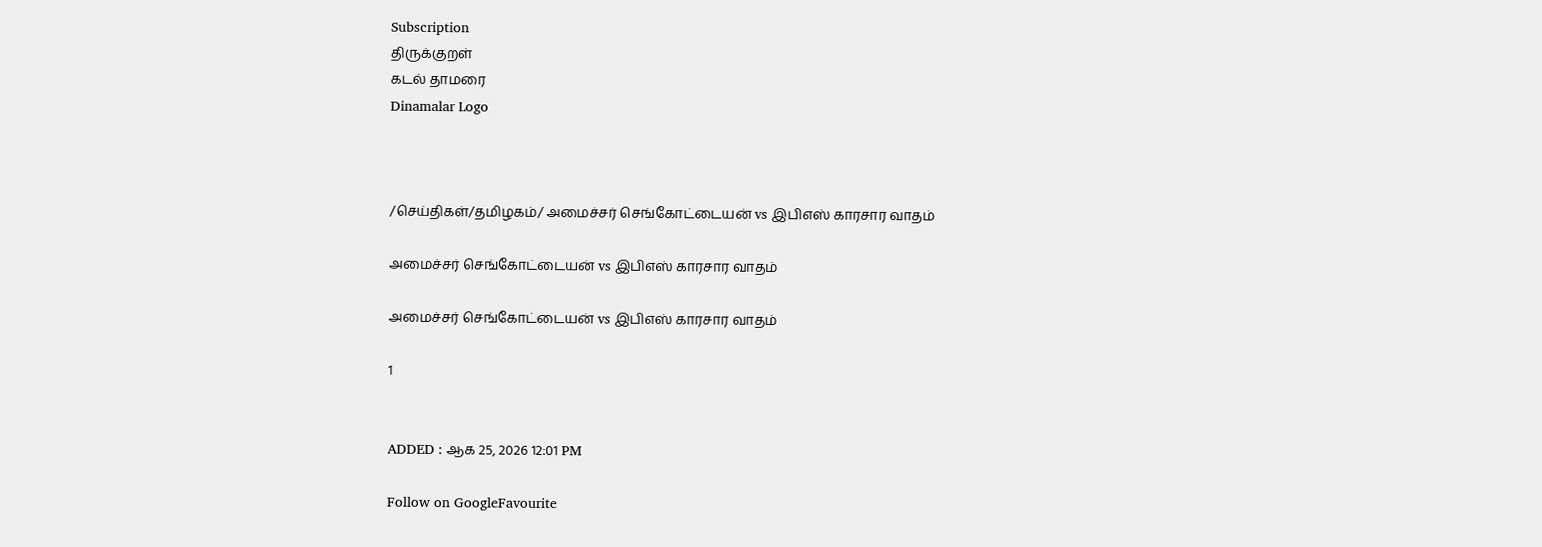Subscription
திருக்குறள்
கடல் தாமரை
Dinamalar Logo



/செய்திகள்/தமிழகம்/ அமைச்சர் செங்கோட்டையன் vs இபிஎஸ் காரசார வாதம்

அமைச்சர் செங்கோட்டையன் vs இபிஎஸ் காரசார வாதம்

அமைச்சர் செங்கோட்டையன் vs இபிஎஸ் காரசார வாதம்

1


ADDED : ஆக 25, 2026 12:01 PM

Follow on GoogleFavourite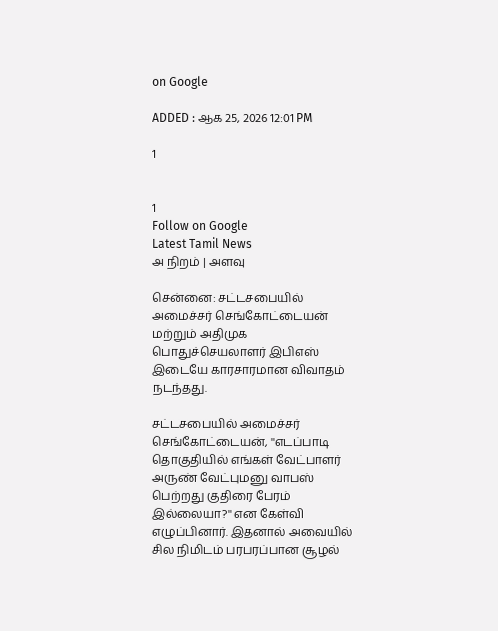on Google

ADDED : ஆக 25, 2026 12:01 PM

1


1
Follow on Google
Latest Tamil News
அ நிறம் | அளவு

சென்னை: சட்டசபையில் அமைச்சர் செங்கோட்டையன் மற்றும் அதிமுக பொதுச்செயலாளர் இபிஎஸ் இடையே காரசாரமான விவாதம் நடந்தது.

சட்டசபையில் அமைச்சர் செங்கோட்டையன், ''எடப்பாடி தொகுதியில் எங்கள் வேட்பாளர் அருண் வேட்புமனு வாபஸ் பெற்றது குதிரை பேரம் இல்லையா?'' என கேள்வி எழுப்பினார். இதனால் அவையில் சில நிமிடம் பரபரப்பான சூழல்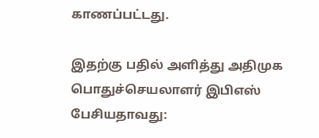காணப்பட்டது.

இதற்கு பதில் அளித்து அதிமுக பொதுச்செயலாளர் இபிஎஸ் பேசியதாவது: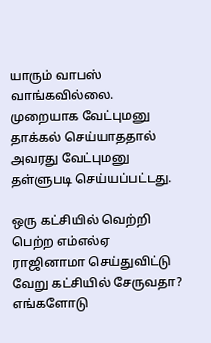யாரும் வாபஸ் வாங்கவில்லை. முறையாக வேட்புமனு தாக்கல் செய்யாததால் அவரது வேட்புமனு தள்ளுபடி செய்யப்பட்டது.

ஒரு கட்சியில் வெற்றி பெற்ற எம்எல்ஏ ராஜினாமா செய்துவிட்டு வேறு கட்சியில் சேருவதா? எங்களோடு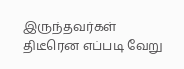இருந்தவர்கள் திடீரென எப்படி வேறு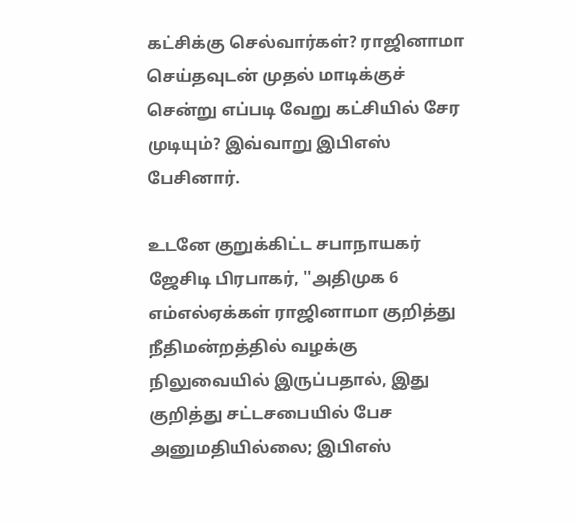கட்சிக்கு செல்வார்கள்? ராஜினாமா செய்தவுடன் முதல் மாடிக்குச் சென்று எப்படி வேறு கட்சியில் சேர முடியும்? இவ்வாறு இபிஎஸ் பேசினார்.

உடனே குறுக்கிட்ட சபாநாயகர் ஜேசிடி பிரபாகர், ''அதிமுக 6 எம்எல்ஏக்கள் ராஜினாமா குறித்து நீதிமன்றத்தில் வழக்கு நிலுவையில் இருப்பதால், இது குறித்து சட்டசபையில் பேச அனுமதியில்லை; இபிஎஸ்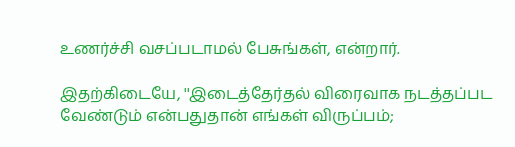உணர்ச்சி வசப்படாமல் பேசுங்கள், என்றார்.

இதற்கிடையே, ''இடைத்தேர்தல் விரைவாக நடத்தப்பட வேண்டும் என்பதுதான் எங்கள் விருப்பம்;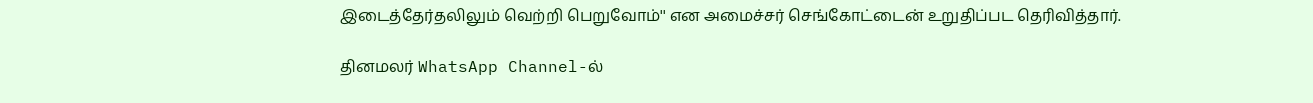இடைத்தேர்தலிலும் வெற்றி பெறுவோம்'' என அமைச்சர் செங்கோட்டைன் உறுதிப்பட தெரிவித்தார்.

தினமலர் WhatsApp Channel-ல்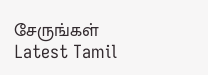சேருங்கள்
Latest Tamil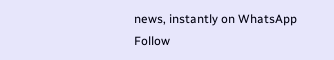news, instantly on WhatsApp
Follow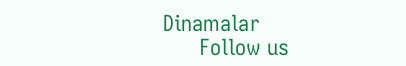Dinamalar
      Follow us